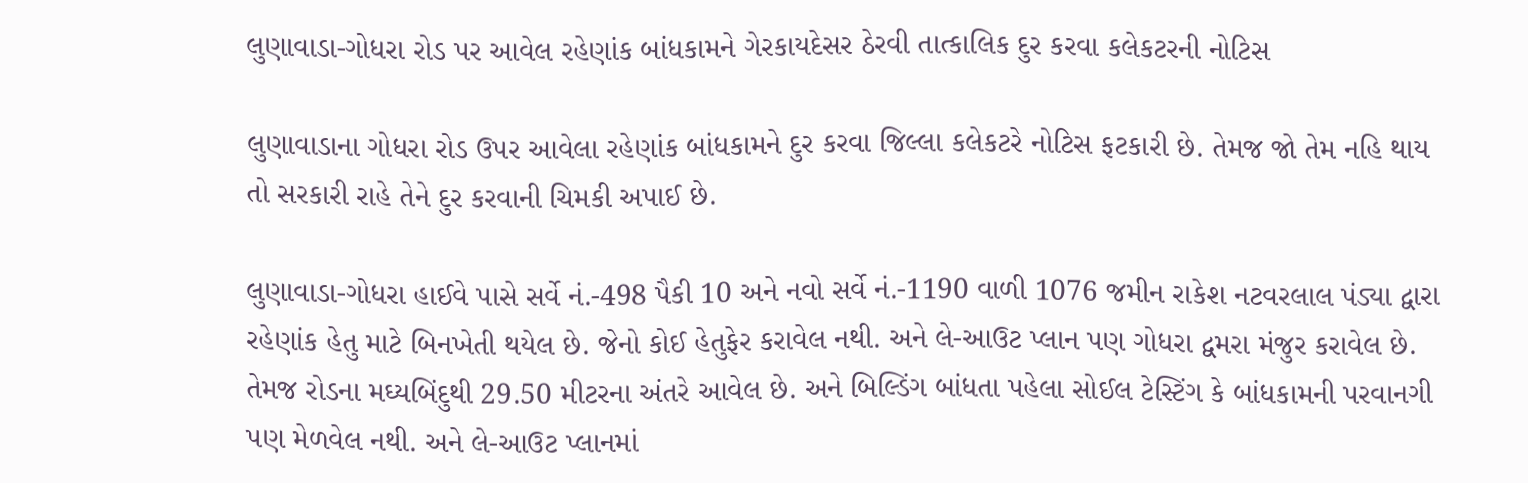લુણાવાડા-ગોધરા રોડ પર આવેલ રહેણાંક બાંધકામને ગેરકાયદેસર ઠેરવી તાત્કાલિક દુર કરવા કલેકટરની નોટિસ

લુણાવાડાના ગોધરા રોડ ઉપર આવેલા રહેણાંક બાંધકામને દુર કરવા જિલ્લા કલેકટરે નોટિસ ફટકારી છે. તેમજ જો તેમ નહિ થાય તો સરકારી રાહે તેને દુર કરવાની ચિમકી અપાઈ છે.

લુણાવાડા-ગોધરા હાઈવે પાસે સર્વે નં.-498 પૈકી 10 અને નવો સર્વે નં.-1190 વાળી 1076 જમીન રાકેશ નટવરલાલ પંડ્યા દ્વારા રહેણાંક હેતુ માટે બિનખેતી થયેલ છે. જેનો કોઈ હેતુફેર કરાવેલ નથી. અને લે-આઉટ પ્લાન પણ ગોધરા દ્વમરા મંજુર કરાવેલ છે. તેમજ રોડના મઘ્યબિંદુથી 29.50 મીટરના અંતરે આવેલ છે. અને બિલ્ડિંગ બાંધતા પહેલા સોઈલ ટેસ્ટિંગ કે બાંધકામની પરવાનગી પણ મેળવેલ નથી. અને લે-આઉટ પ્લાનમાં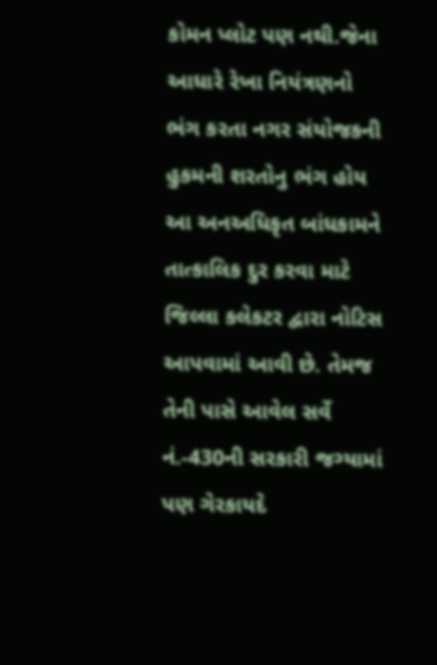કોમન પ્લોટ પણ નથી.જેના આધારે રેખા નિયંત્રણનો ભંગ કરતા નગર સંયોજકની હુકમની શરતોનુ ભંગ હોય આ અનઅધિકૃત બાંધકામને તાત્કાલિક દુર કરવા માટે જિલ્લા કલેકટર દ્વારા નોટિસ આપવામાં આવી છે. તેમજ તેની પાસે આવેલ સર્વે નં.-430ની સરકારી જગ્યામાં પણ ગેરકાયદે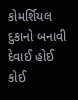કોમર્શિયલ દુકાનો બનાવી દેવાઈ હોઈ કોઈ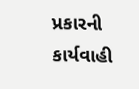પ્રકારની કાર્યવાહી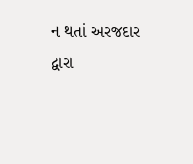ન થતાં અરજદાર દ્વારા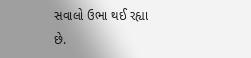સવાલો ઉભા થઈ રહ્યા છે.